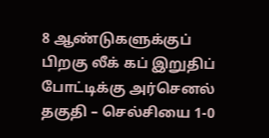8 ஆண்டுகளுக்குப் பிறகு லீக் கப் இறுதிப் போட்டிக்கு அர்செனல் தகுதி – செல்சியை 1-0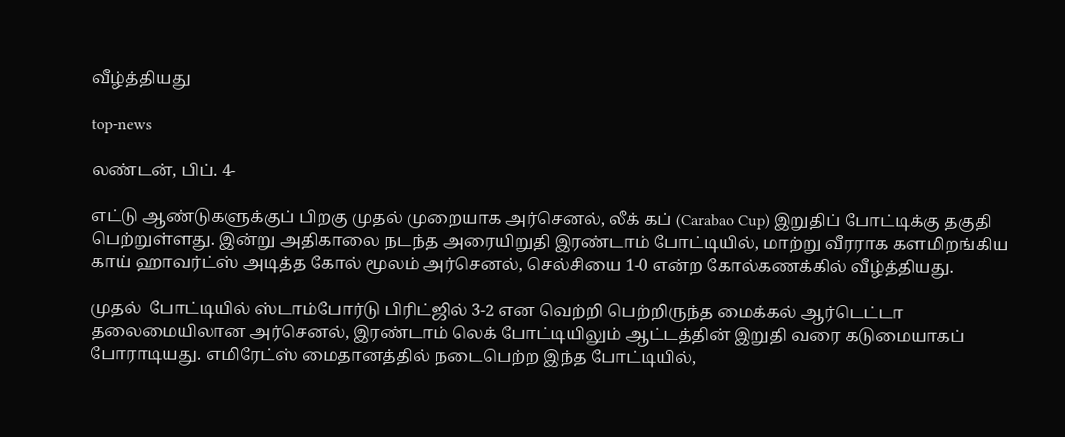வீழ்த்தியது

top-news

லண்டன், பிப். 4-

எட்டு ஆண்டுகளுக்குப் பிறகு முதல் முறையாக அர்செனல், லீக் கப் (Carabao Cup) இறுதிப் போட்டிக்கு தகுதி பெற்றுள்ளது. இன்று அதிகாலை நடந்த அரையிறுதி இரண்டாம் போட்டியில், மாற்று வீரராக களமிறங்கிய காய் ஹாவர்ட்ஸ் அடித்த கோல் மூலம் அர்செனல், செல்சியை 1-0 என்ற கோல்கணக்கில் வீழ்த்தியது.

முதல்  போட்டியில் ஸ்டாம்போர்டு பிரிட்ஜில் 3-2 என வெற்றி பெற்றிருந்த மைக்கல் ஆர்டெட்டா தலைமையிலான அர்செனல், இரண்டாம் லெக் போட்டியிலும் ஆட்டத்தின் இறுதி வரை கடுமையாகப் போராடியது. எமிரேட்ஸ் மைதானத்தில் நடைபெற்ற இந்த போட்டியில்,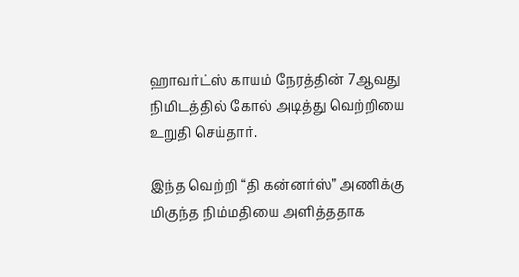ஹாவர்ட்ஸ் காயம் நேரத்தின் 7ஆவது நிமிடத்தில் கோல் அடித்து வெற்றியை உறுதி செய்தார்.

இந்த வெற்றி “தி கன்னர்ஸ்” அணிக்கு மிகுந்த நிம்மதியை அளித்ததாக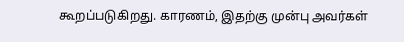கூறப்படுகிறது. காரணம், இதற்கு முன்பு அவர்கள்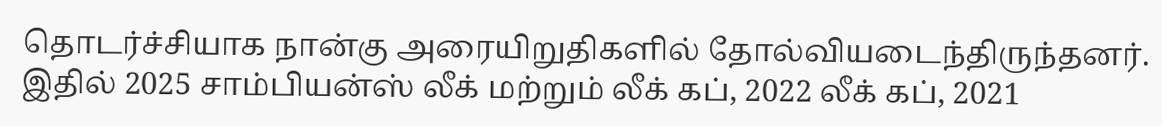தொடர்ச்சியாக நான்கு அரையிறுதிகளில் தோல்வியடைந்திருந்தனர். இதில் 2025 சாம்பியன்ஸ் லீக் மற்றும் லீக் கப், 2022 லீக் கப், 2021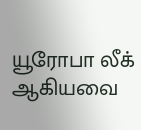யூரோபா லீக் ஆகியவை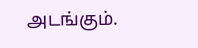அடங்கும்.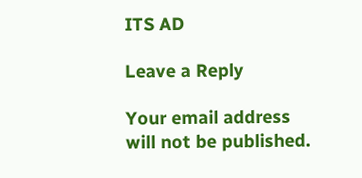ITS AD

Leave a Reply

Your email address will not be published.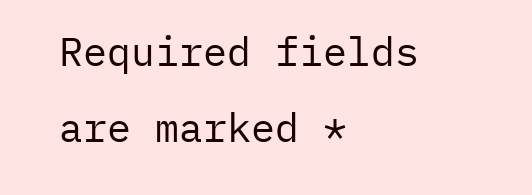Required fields are marked *